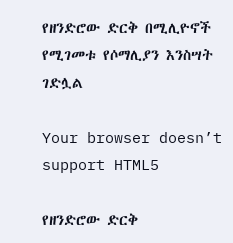የዘንድሮው ድርቅ በሚሊዮኖች የሚገመቱ የሶማሊያን እንስሣት ገድሏል

Your browser doesn’t support HTML5

የዘንድሮው ድርቅ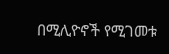በሚሊዮኖች የሚገመቱ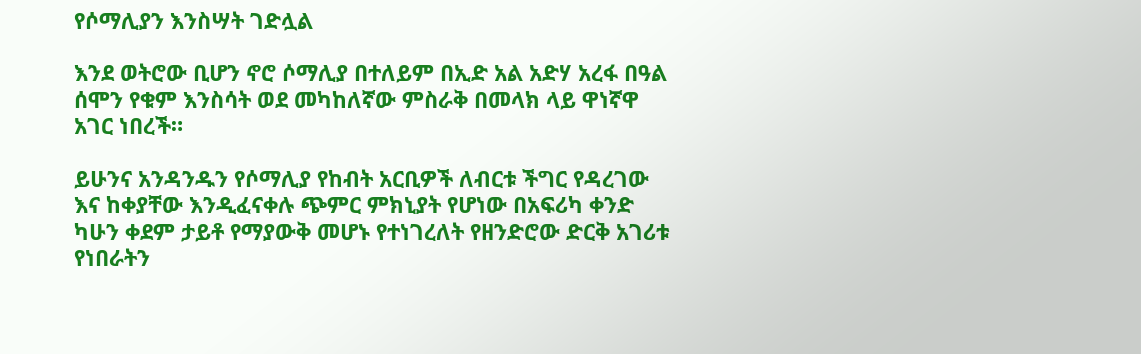የሶማሊያን እንስሣት ገድሏል

እንደ ወትሮው ቢሆን ኖሮ ሶማሊያ በተለይም በኢድ አል አድሃ አረፋ በዓል ሰሞን የቁም እንስሳት ወደ መካከለኛው ምስራቅ በመላክ ላይ ዋነኛዋ አገር ነበረች።

ይሁንና አንዳንዱን የሶማሊያ የከብት አርቢዎች ለብርቱ ችግር የዳረገው እና ከቀያቸው እንዲፈናቀሉ ጭምር ምክኒያት የሆነው በአፍሪካ ቀንድ ካሁን ቀደም ታይቶ የማያውቅ መሆኑ የተነገረለት የዘንድሮው ድርቅ አገሪቱ የነበራትን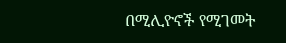በሚሊዮኖች የሚገመት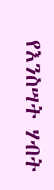የእንስሣት ሃብት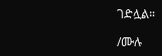ገድሏል።

/ሙሉ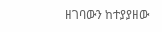ዘገባውን ከተያያዘው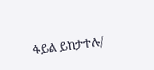ፋይል ይከታተሉ/